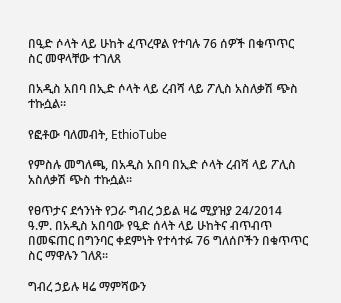በዒድ ሶላት ላይ ሁከት ፈጥረዋል የተባሉ 76 ሰዎች በቁጥጥር ስር መዋላቸው ተገለጸ

በአዲስ አበባ በኢድ ሶላት ላይ ረብሻ ላይ ፖሊስ አስለቃሽ ጭስ ተኩሷል።

የፎቶው ባለመብት, EthioTube

የምስሉ መግለጫ, በአዲስ አበባ በኢድ ሶላት ረብሻ ላይ ፖሊስ አስለቃሽ ጭስ ተኩሷል።

የፀጥታና ደኅንነት የጋራ ግብረ ኃይል ዛሬ ሚያዝያ 24/2014 ዓ.ም. በአዲስ አበባው የዒድ ሰላት ላይ ሁከትና ብጥብጥ በመፍጠር በግንባር ቀደምነት የተሳተፉ 76 ግለሰቦችን በቁጥጥር ስር ማዋሉን ገለጸ።

ግብረ ኃይሉ ዛሬ ማምሻውን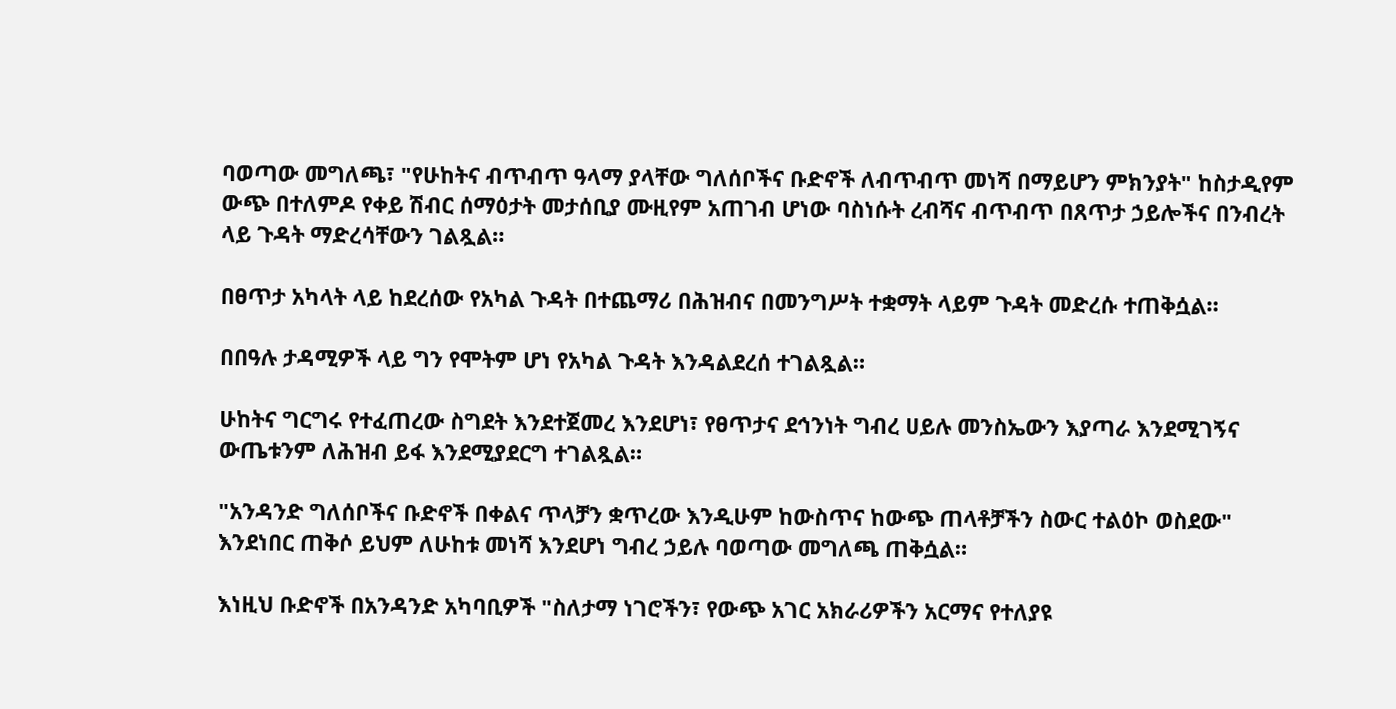ባወጣው መግለጫ፣ "የሁከትና ብጥብጥ ዓላማ ያላቸው ግለሰቦችና ቡድኖች ለብጥብጥ መነሻ በማይሆን ምክንያት" ከስታዲየም ውጭ በተለምዶ የቀይ ሽብር ሰማዕታት መታሰቢያ ሙዚየም አጠገብ ሆነው ባስነሱት ረብሻና ብጥብጥ በጸጥታ ኃይሎችና በንብረት ላይ ጉዳት ማድረሳቸውን ገልጿል።

በፀጥታ አካላት ላይ ከደረሰው የአካል ጉዳት በተጨማሪ በሕዝብና በመንግሥት ተቋማት ላይም ጉዳት መድረሱ ተጠቅሷል።

በበዓሉ ታዳሚዎች ላይ ግን የሞትም ሆነ የአካል ጉዳት እንዳልደረሰ ተገልጿል።

ሁከትና ግርግሩ የተፈጠረው ስግደት እንደተጀመረ እንደሆነ፣ የፀጥታና ደኅንነት ግብረ ሀይሉ መንስኤውን እያጣራ እንደሚገኝና ውጤቱንም ለሕዝብ ይፋ እንደሚያደርግ ተገልጿል።

"አንዳንድ ግለሰቦችና ቡድኖች በቀልና ጥላቻን ቋጥረው እንዲሁም ከውስጥና ከውጭ ጠላቶቻችን ስውር ተልዕኮ ወስደው" እንደነበር ጠቅሶ ይህም ለሁከቱ መነሻ እንደሆነ ግብረ ኃይሉ ባወጣው መግለጫ ጠቅሷል።

እነዚህ ቡድኖች በአንዳንድ አካባቢዎች "ስለታማ ነገሮችን፣ የውጭ አገር አክራሪዎችን አርማና የተለያዩ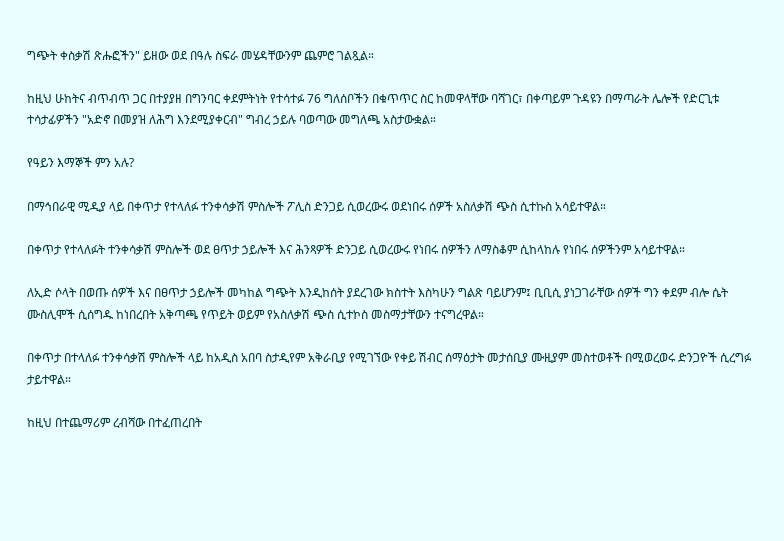ግጭት ቀስቃሽ ጽሑፎችን" ይዘው ወደ በዓሉ ስፍራ መሄዳቸውንም ጨምሮ ገልጿል።

ከዚህ ሁከትና ብጥብጥ ጋር በተያያዘ በግንባር ቀደምትነት የተሳተፉ 76 ግለሰቦችን በቁጥጥር ስር ከመዋላቸው ባሻገር፣ በቀጣይም ጉዳዩን በማጣራት ሌሎች የድርጊቱ ተሳታፊዎችን "አድኖ በመያዝ ለሕግ እንደሚያቀርብ" ግብረ ኃይሉ ባወጣው መግለጫ አስታውቋል።

የዓይን እማኞች ምን አሉ?

በማኅበራዊ ሚዲያ ላይ በቀጥታ የተላለፉ ተንቀሳቃሽ ምስሎች ፖሊስ ድንጋይ ሲወረውሩ ወደነበሩ ሰዎች አስለቃሽ ጭስ ሲተኩስ አሳይተዋል።

በቀጥታ የተላለፉት ተንቀሳቃሽ ምስሎች ወደ ፀጥታ ኃይሎች እና ሕንጻዎች ድንጋይ ሲወረውሩ የነበሩ ሰዎችን ለማስቆም ሲከላከሉ የነበሩ ሰዎችንም አሳይተዋል።

ለኢድ ሶላት በወጡ ሰዎች እና በፀጥታ ኃይሎች መካከል ግጭት እንዲከሰት ያደረገው ክስተት እስካሁን ግልጽ ባይሆንም፤ ቢቢሲ ያነጋገራቸው ሰዎች ግን ቀደም ብሎ ሴት ሙስሊሞች ሲሰግዱ ከነበረበት አቅጣጫ የጥይት ወይም የአስለቃሽ ጭስ ሲተኮስ መስማታቸውን ተናግረዋል።

በቀጥታ በተላለፉ ተንቀሳቃሽ ምስሎች ላይ ከአዲስ አበባ ስታዲየም አቅራቢያ የሚገኘው የቀይ ሽብር ሰማዕታት መታሰቢያ ሙዚያም መስተወቶች በሚወረወሩ ድንጋዮች ሲረግፉ ታይተዋል።

ከዚህ በተጨማሪም ረብሻው በተፈጠረበት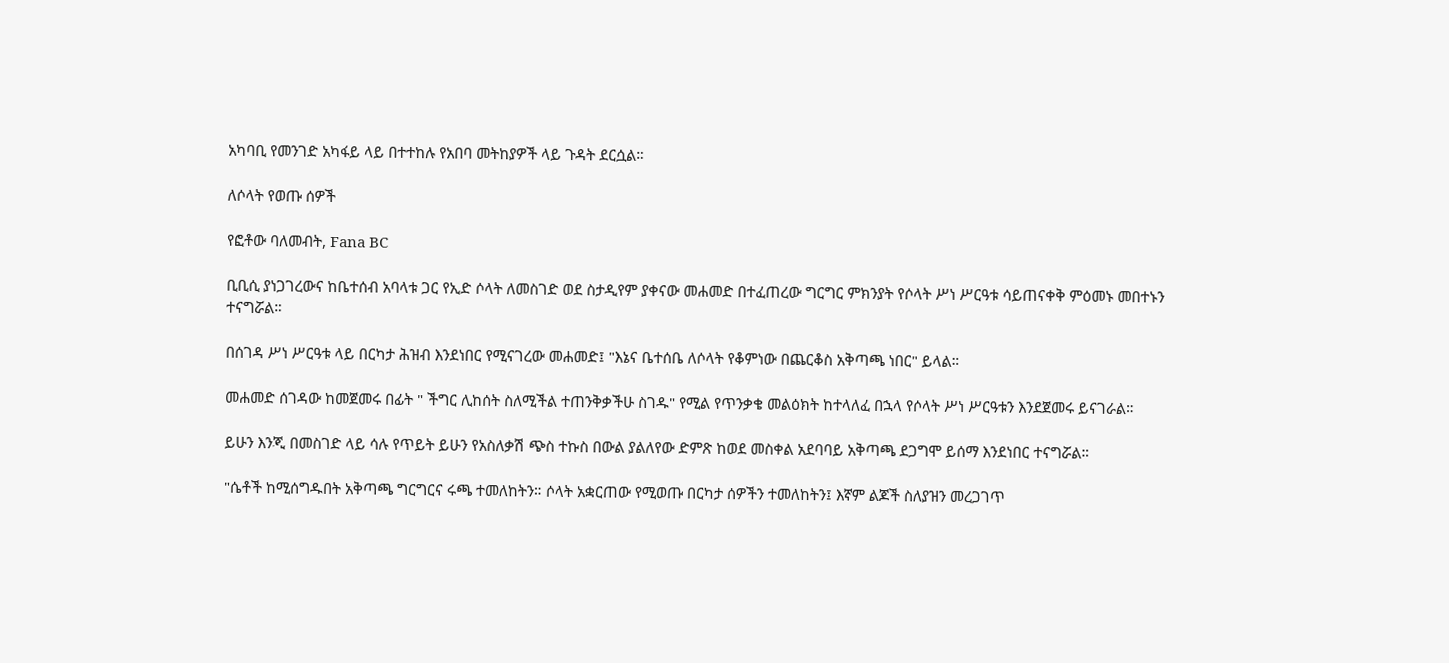አካባቢ የመንገድ አካፋይ ላይ በተተከሉ የአበባ መትከያዎች ላይ ጉዳት ደርሷል።

ለሶላት የወጡ ሰዎች

የፎቶው ባለመብት, Fana BC

ቢቢሲ ያነጋገረውና ከቤተሰብ አባላቱ ጋር የኢድ ሶላት ለመስገድ ወደ ስታዲየም ያቀናው መሐመድ በተፈጠረው ግርግር ምክንያት የሶላት ሥነ ሥርዓቱ ሳይጠናቀቅ ምዕመኑ መበተኑን ተናግሯል።

በሰገዳ ሥነ ሥርዓቱ ላይ በርካታ ሕዝብ እንደነበር የሚናገረው መሐመድ፤ "እኔና ቤተሰቤ ለሶላት የቆምነው በጨርቆስ አቅጣጫ ነበር" ይላል።

መሐመድ ሰገዳው ከመጀመሩ በፊት " ችግር ሊከሰት ስለሚችል ተጠንቅቃችሁ ስገዱ" የሚል የጥንቃቄ መልዕክት ከተላለፈ በኋላ የሶላት ሥነ ሥርዓቱን እንደጀመሩ ይናገራል።

ይሁን እንጂ በመስገድ ላይ ሳሉ የጥይት ይሁን የአስለቃሽ ጭስ ተኩስ በውል ያልለየው ድምጽ ከወደ መስቀል አደባባይ አቅጣጫ ደጋግሞ ይሰማ እንደነበር ተናግሯል።

"ሴቶች ከሚሰግዱበት አቅጣጫ ግርግርና ሩጫ ተመለከትን። ሶላት አቋርጠው የሚወጡ በርካታ ሰዎችን ተመለከትን፤ እኛም ልጆች ስለያዝን መረጋገጥ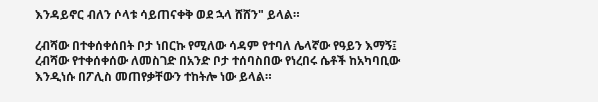እንዳይኖር ብለን ሶላቱ ሳይጠናቀቅ ወደ ኋላ ሸሸን" ይላል።

ረብሻው በተቀሰቀሰበት ቦታ ነበርኩ የሚለው ሳዳም የተባለ ሌላኛው የዓይን እማኝ፤ ረብሻው የተቀሰቀሰው ለመስገድ በአንድ ቦታ ተሰባስበው የነረበሩ ሴቶች ከአካባቢው እንዲነሱ በፖሊስ መጠየቃቸውን ተከትሎ ነው ይላል።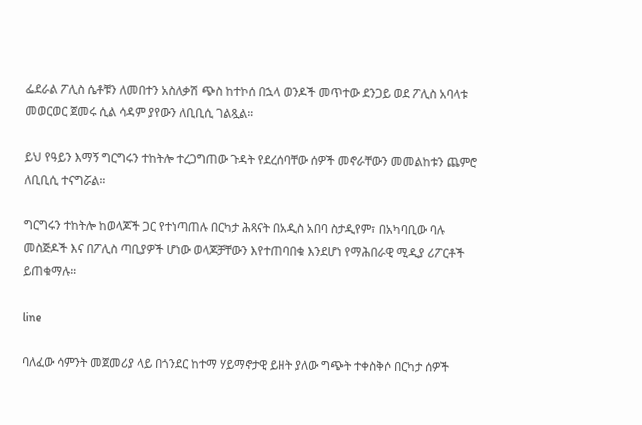ፌደራል ፖሊስ ሴቶቹን ለመበተን አስለቃሽ ጭስ ከተኮሰ በኋላ ወንዶች መጥተው ደንጋይ ወደ ፖሊስ አባላቱ መወርወር ጀመሩ ሲል ሳዳም ያየውን ለቢቢሲ ገልጿል።

ይህ የዓይን እማኝ ግርግሩን ተከትሎ ተረጋግጠው ጉዳት የደረሰባቸው ሰዎች መኖራቸውን መመልከቱን ጨምሮ ለቢቢሲ ተናግሯል።

ግርግሩን ተከትሎ ከወላጆች ጋር የተነጣጠሉ በርካታ ሕጻናት በአዲስ አበባ ስታዲየም፣ በአካባቢው ባሉ መስጅዶች እና በፖሊስ ጣቢያዎች ሆነው ወላጆቻቸውን እየተጠባበቁ እንደሆነ የማሕበራዊ ሚዲያ ሪፖርቶች ይጠቁማሉ።

line

ባለፈው ሳምንት መጀመሪያ ላይ በጎንደር ከተማ ሃይማኖታዊ ይዘት ያለው ግጭት ተቀስቅሶ በርካታ ሰዎች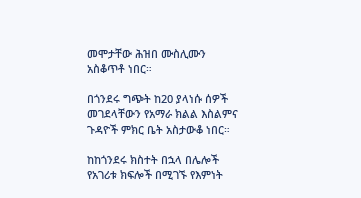መሞታቸው ሕዝበ ሙስሊሙን አስቆጥቶ ነበር።

በጎንደሩ ግጭት ከ20 ያላነሱ ሰዎች መገደላቸውን የአማራ ክልል እስልምና ጉዳዮች ምክር ቤት አስታውቆ ነበር።

ከከጎንደሩ ክስተት በኋላ በሌሎች የአገሪቱ ክፍሎች በሚገኙ የእምነት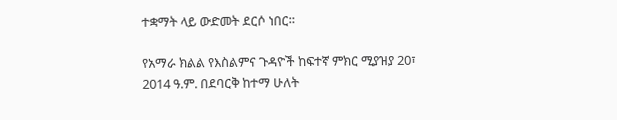ተቋማት ላይ ውድመት ደርሶ ነበር።

የአማራ ክልል የእስልምና ጉዳዮች ከፍተኛ ምክር ሚያዝያ 20፣ 2014 ዓ.ም. በደባርቅ ከተማ ሁለት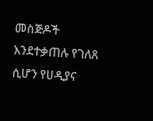መስጅዶች እንደተቃጠሉ የገለጸ ሲሆን የሀዲያና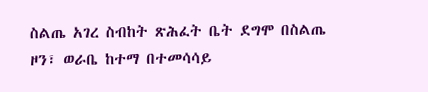ስልጤ አገረ ስብከት ጽሕፈት ቤት ደግሞ በስልጤ ዞን፣ ወራቤ ከተማ በተመሳሳይ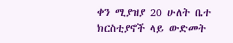ቀን ሚያዝያ 20 ሁለት ቤተ ክርስቲያኖች ላይ ውድመት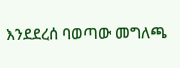እንደደረሰ ባወጣው መግለጫ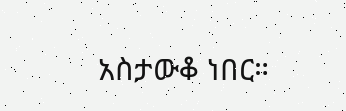አስታውቆ ነበር።